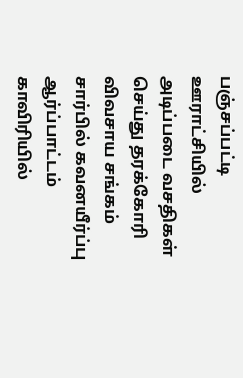பஞ்சப்பட்டி ஊராட்சியில் அடிப்படை வசதிகள் செய்து தரக்கோரி விவசாய சங்கம் சார்பில் கவனயீர்ப்பு ஆர்ப்பாட்டம்
காவிரியில்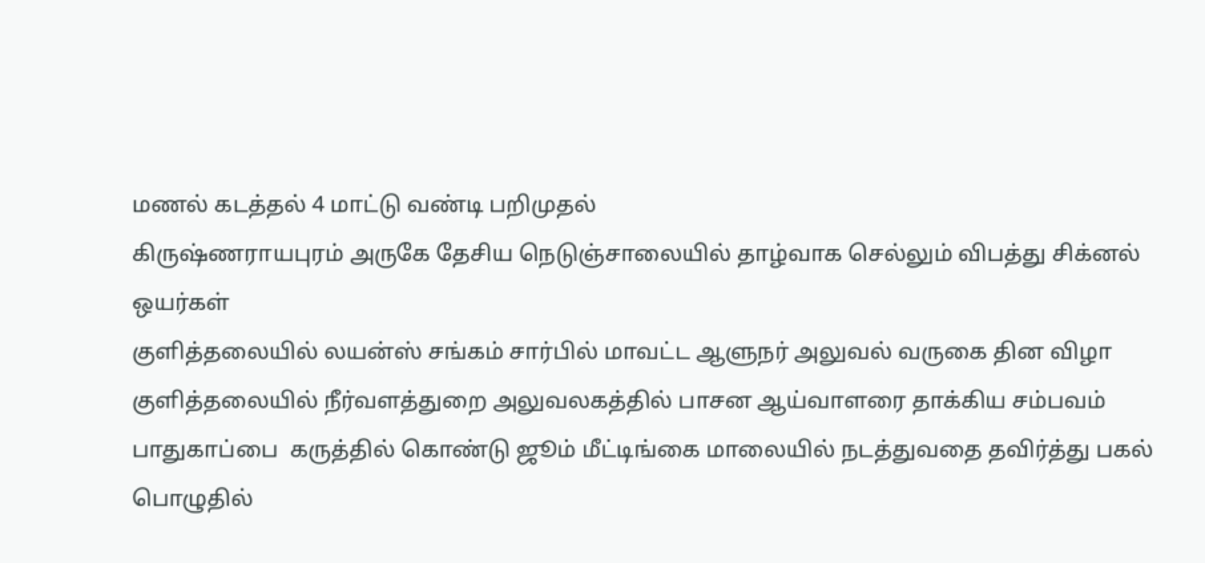மணல் கடத்தல் 4 மாட்டு வண்டி பறிமுதல்
கிருஷ்ணராயபுரம் அருகே தேசிய நெடுஞ்சாலையில் தாழ்வாக செல்லும் விபத்து சிக்னல் ஒயர்கள்
குளித்தலையில் லயன்ஸ் சங்கம் சார்பில் மாவட்ட ஆளுநர் அலுவல் வருகை தின விழா
குளித்தலையில் நீர்வளத்துறை அலுவலகத்தில் பாசன ஆய்வாளரை தாக்கிய சம்பவம்
பாதுகாப்பை  கருத்தில் கொண்டு ஜூம் மீட்டிங்கை மாலையில் நடத்துவதை தவிர்த்து பகல் பொழுதில்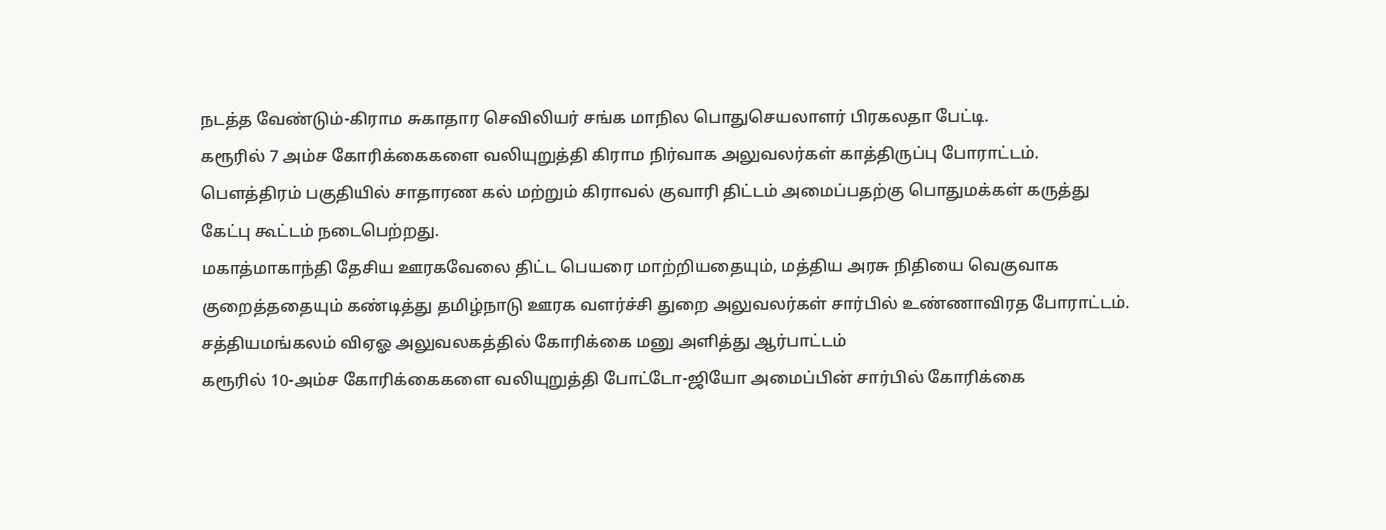நடத்த வேண்டும்-கிராம சுகாதார செவிலியர் சங்க மாநில பொதுசெயலாளர் பிரகலதா பேட்டி.
கரூரில் 7 அம்ச கோரிக்கைகளை வலியுறுத்தி கிராம நிர்வாக அலுவலர்கள் காத்திருப்பு போராட்டம்.
பௌத்திரம் பகுதியில் சாதாரண கல் மற்றும் கிராவல் குவாரி திட்டம் அமைப்பதற்கு பொதுமக்கள் கருத்து கேட்பு கூட்டம் நடைபெற்றது.
மகாத்மாகாந்தி தேசிய ஊரகவேலை திட்ட பெயரை மாற்றியதையும், மத்திய அரசு நிதியை வெகுவாக குறைத்ததையும் கண்டித்து தமிழ்நாடு ஊரக வளர்ச்சி துறை அலுவலர்கள் சார்பில் உண்ணாவிரத போராட்டம்.
சத்தியமங்கலம் விஏஓ அலுவலகத்தில் கோரிக்கை மனு அளித்து ஆர்பாட்டம்
கரூரில் 10-அம்ச கோரிக்கைகளை வலியுறுத்தி போட்டோ-ஜியோ அமைப்பின் சார்பில் கோரிக்கை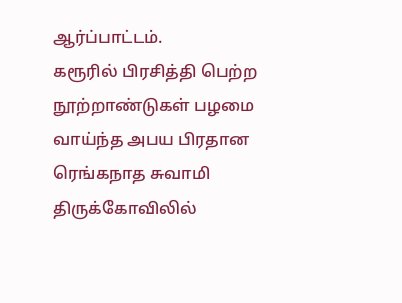ஆர்ப்பாட்டம்.
கரூரில் பிரசித்தி பெற்ற நூற்றாண்டுகள் பழமை வாய்ந்த அபய பிரதான ரெங்கநாத சுவாமி திருக்கோவிலில்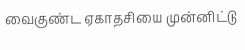வைகுண்ட ஏகாதசியை முன்னிட்டு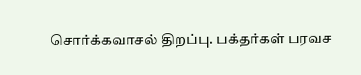சொர்க்கவாசல் திறப்பு. பக்தர்கள் பரவச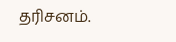தரிசனம்.